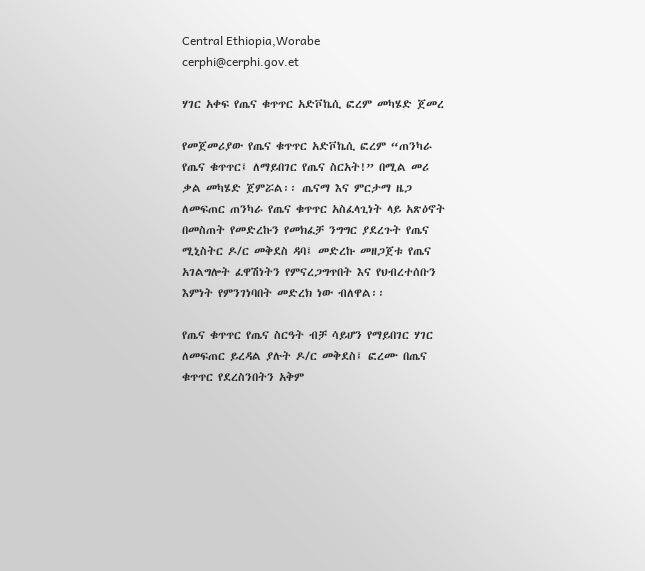Central Ethiopia,Worabe
cerphi@cerphi.gov.et

ሃገር አቀፍ የጤና ቁጥጥር አድቮኬሲ ፎረም መካሄድ ጀመረ

የመጀመሪያው የጤና ቁጥጥር አድቮኬሲ ፎረም “ጠንካራ የጤና ቁጥጥር፤ ለማይበገር የጤና ስርአት!” በሚል መሪ ቃል መካሄድ ጀምሯል፡፡ ጤናማ እና ምርታማ ዜጋ ለመፍጠር ጠንካራ የጤና ቁጥጥር አስፈላጊነት ላይ አጽዕኖት በመስጠት የመድረኩን የመክፈቻ ንግግር ያደረጉት የጤና ሚኒስትር ዶ/ር መቅደስ ዳባ፤ መድረኩ መዘጋጀቱ የጤና አገልግሎት ፈዋሽነትን የምናረጋግጥበት እና የህብረተሰቡን እምነት የምንገነባበት መድረክ ነው ብለዋል፡፡

የጤና ቁጥጥር የጤና ስርዓት ብቻ ሳይሆን የማይበገር ሃገር ለመፍጠር ይረዳል ያሉት ዶ/ር መቅደስ፤ ፎረሙ በጤና ቁጥጥር የደረስንበትን አቅም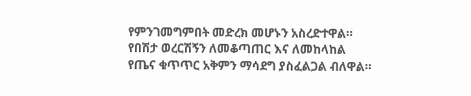የምንገመግምበት መድረክ መሆኑን አስረድተዋል። የበሽታ ወረርሽኝን ለመቆጣጠር እና ለመከላከል የጤና ቁጥጥር አቅምን ማሳደግ ያስፈልጋል ብለዋል።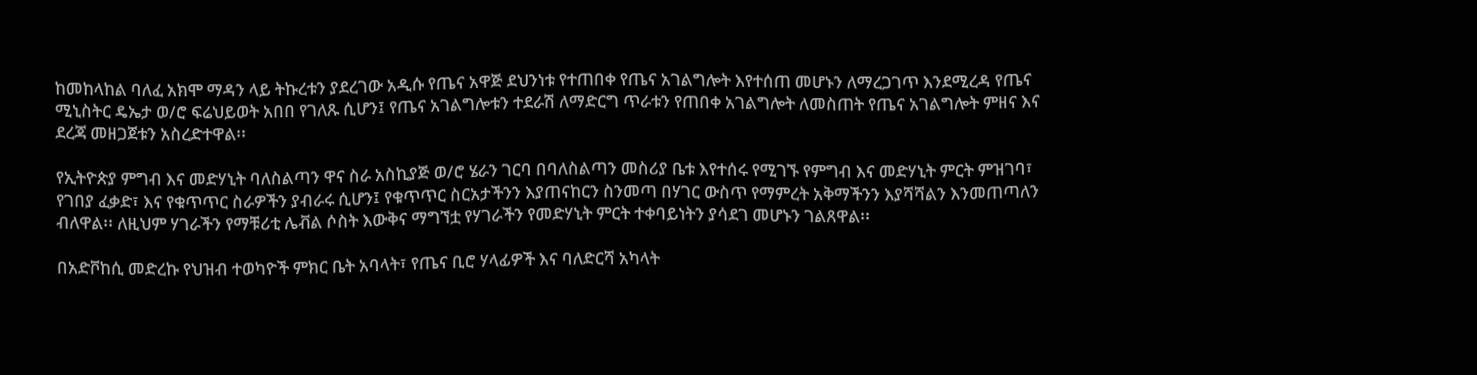ከመከላከል ባለፈ አክሞ ማዳን ላይ ትኩረቱን ያደረገው አዲሱ የጤና አዋጅ ደህንነቱ የተጠበቀ የጤና አገልግሎት እየተሰጠ መሆኑን ለማረጋገጥ እንደሚረዳ የጤና ሚኒስትር ዴኤታ ወ/ሮ ፍሬህይወት አበበ የገለጹ ሲሆን፤ የጤና አገልግሎቱን ተደራሽ ለማድርግ ጥራቱን የጠበቀ አገልግሎት ለመስጠት የጤና አገልግሎት ምዘና እና ደረጃ መዘጋጀቱን አስረድተዋል፡፡

የኢትዮጵያ ምግብ እና መድሃኒት ባለስልጣን ዋና ስራ አስኪያጅ ወ/ሮ ሄራን ገርባ በባለስልጣን መስሪያ ቤቱ እየተሰሩ የሚገኙ የምግብ እና መድሃኒት ምርት ምዝገባ፣ የገበያ ፈቃድ፣ እና የቁጥጥር ስራዎችን ያብራሩ ሲሆን፤ የቁጥጥር ስርአታችንን እያጠናከርን ስንመጣ በሃገር ውስጥ የማምረት አቅማችንን እያሻሻልን እንመጠጣለን ብለዋል፡፡ ለዚህም ሃገራችን የማቹሪቲ ሌቭል ሶስት እውቅና ማግኘቷ የሃገራችን የመድሃኒት ምርት ተቀባይነትን ያሳደገ መሆኑን ገልጸዋል፡፡

በአድቮከሲ መድረኩ የህዝብ ተወካዮች ምክር ቤት አባላት፣ የጤና ቢሮ ሃላፊዎች እና ባለድርሻ አካላት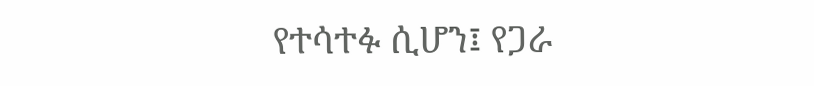የተሳተፉ ሲሆን፤ የጋራ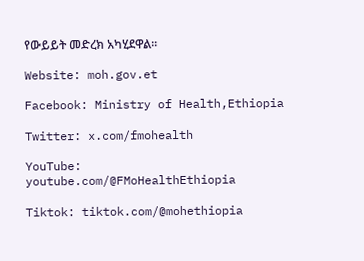የውይይት መድረክ አካሂደዋል፡፡

Website: moh.gov.et

Facebook: Ministry of Health,Ethiopia

Twitter: x.com/fmohealth

YouTube: youtube.com/@FMoHealthEthiopia

Tiktok: tiktok.com/@mohethiopia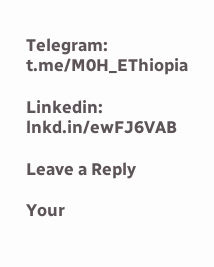Telegram: t.me/M0H_EThiopia

Linkedin: lnkd.in/ewFJ6VAB

Leave a Reply

Your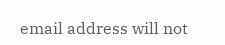email address will not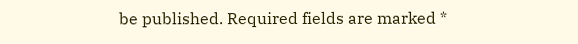be published. Required fields are marked *